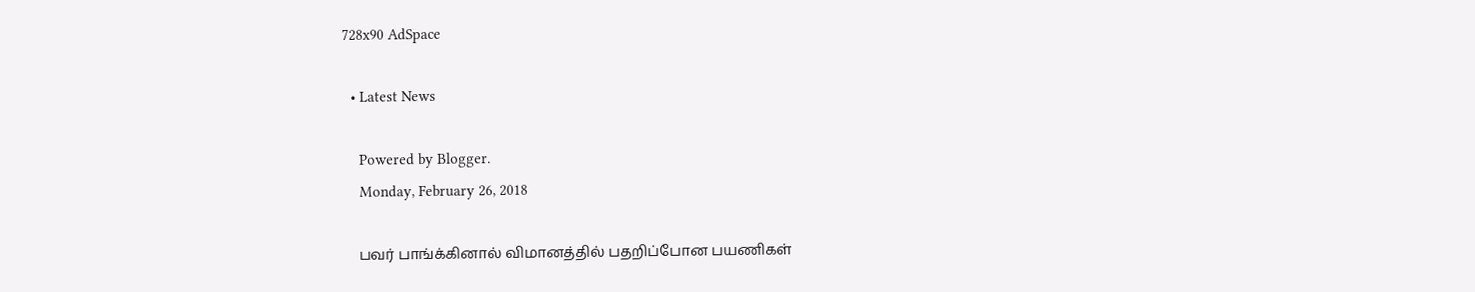728x90 AdSpace

  • Latest News

    Powered by Blogger.
    Monday, February 26, 2018

    பவர் பாங்க்கினால் விமானத்தில் பதறிப்போன பயணிகள்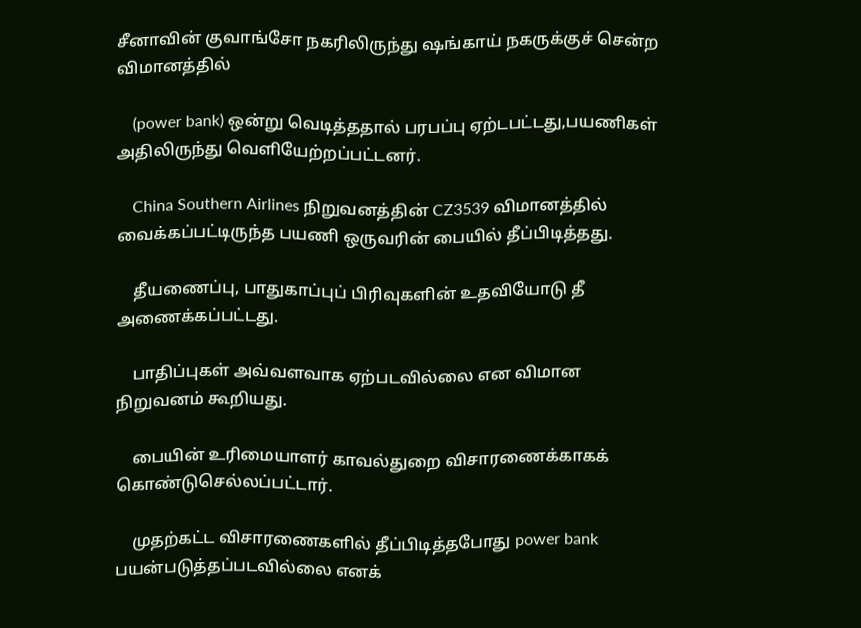சீனாவின் குவாங்சோ நகரிலிருந்து ஷங்காய் நகருக்குச் சென்ற விமானத்தில்

    (power bank) ஒன்று வெடித்ததால் பரபப்பு ஏற்டபட்டது,பயணிகள் அதிலிருந்து வெளியேற்றப்பட்டனர்.

    China Southern Airlines நிறுவனத்தின் CZ3539 விமானத்தில் வைக்கப்பட்டிருந்த பயணி ஒருவரின் பையில் தீப்பிடித்தது.

    தீயணைப்பு, பாதுகாப்புப் பிரிவுகளின் உதவியோடு தீ அணைக்கப்பட்டது.

    பாதிப்புகள் அவ்வளவாக ஏற்படவில்லை என விமான நிறுவனம் கூறியது.

    பையின் உரிமையாளர் காவல்துறை விசாரணைக்காகக் கொண்டுசெல்லப்பட்டார்.

    முதற்கட்ட விசாரணைகளில் தீப்பிடித்தபோது power bank பயன்படுத்தப்படவில்லை எனக்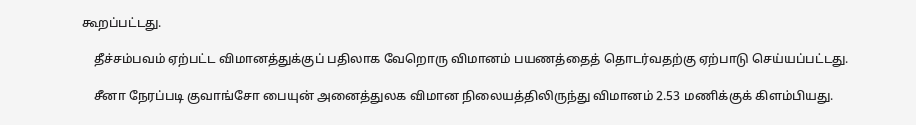கூறப்பட்டது.

    தீச்சம்பவம் ஏற்பட்ட விமானத்துக்குப் பதிலாக வேறொரு விமானம் பயணத்தைத் தொடர்வதற்கு ஏற்பாடு செய்யப்பட்டது.

    சீனா நேரப்படி குவாங்சோ பையுன் அனைத்துலக விமான நிலையத்திலிருந்து விமானம் 2.53 மணிக்குக் கிளம்பியது.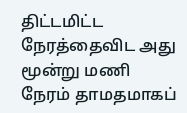திட்டமிட்ட நேரத்தைவிட அது மூன்று மணி நேரம் தாமதமாகப்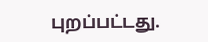புறப்பட்டது.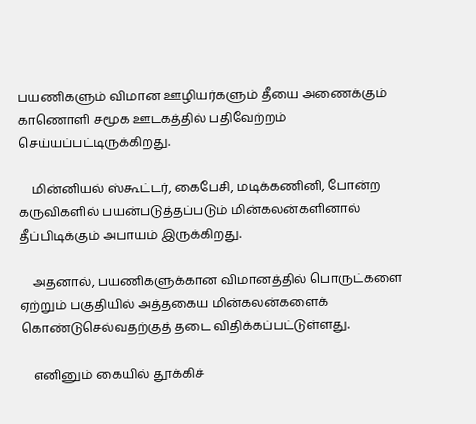பயணிகளும் விமான ஊழியர்களும் தீயை அணைக்கும் காணொளி சமூக ஊடகத்தில் பதிவேற்றம் செய்யப்பட்டிருக்கிறது.

    மின்னியல் ஸ்கூட்டர், கைபேசி, மடிக்கணினி, போன்ற கருவிகளில் பயன்படுத்தப்படும் மின்கலன்களினால் தீப்பிடிக்கும் அபாயம் இருக்கிறது.

    அதனால், பயணிகளுக்கான விமானத்தில் பொருட்களை ஏற்றும் பகுதியில் அத்தகைய மின்கலன்களைக் கொண்டுசெல்வதற்குத் தடை விதிக்கப்பட்டுள்ளது.

    எனினும் கையில் தூக்கிச்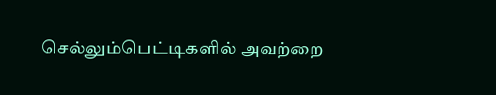செல்லும்பெட்டிகளில் அவற்றை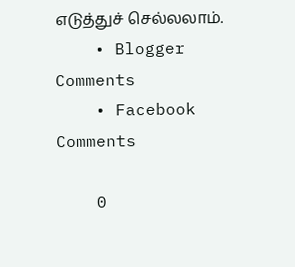எடுத்துச் செல்லலாம்.
    • Blogger Comments
    • Facebook Comments

    0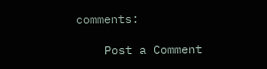comments:

    Post a Comment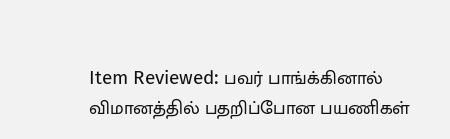Item Reviewed: பவர் பாங்க்கினால் விமானத்தில் பதறிப்போன பயணிகள்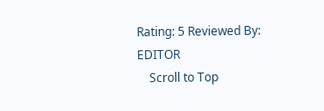Rating: 5 Reviewed By: EDITOR
    Scroll to Top